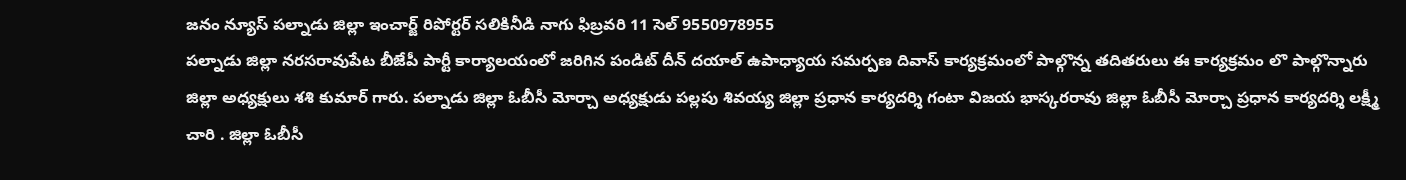జనం న్యూస్ పల్నాడు జిల్లా ఇంచార్జ్ రిపోర్టర్ సలికినీడి నాగు ఫిబ్రవరి 11 సెల్ 9550978955
పల్నాడు జిల్లా నరసరావుపేట బీజేపీ పార్టీ కార్యాలయంలో జరిగిన పండిట్ దీన్ దయాల్ ఉపాధ్యాయ సమర్పణ దివాస్ కార్యక్రమంలో పాల్గొన్న తదితరులు ఈ కార్యక్రమం లొ పాల్గొన్నారు జిల్లా అధ్యక్షులు శశి కుమార్ గారు. పల్నాడు జిల్లా ఓబీసీ మోర్చా అధ్యక్షుడు పల్లపు శివయ్య జిల్లా ప్రధాన కార్యదర్శి గంటా విజయ భాస్కరరావు జిల్లా ఓబీసీ మోర్చా ప్రధాన కార్యదర్శి లక్ష్మీ చారి . జిల్లా ఓబీసీ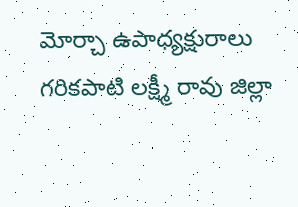మోర్చా ఉపాధ్యక్షురాలు గరికపాటి లక్ష్మీ రావు జిల్లా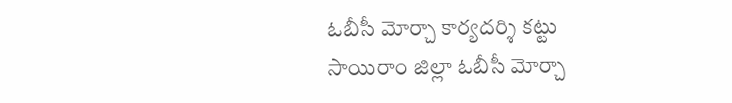ఓబీసీ మోర్చా కార్యదర్శి కట్టు సాయిరాం జిల్లా ఓబీసీ మోర్చా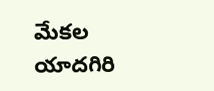మేకల యాదగిరి